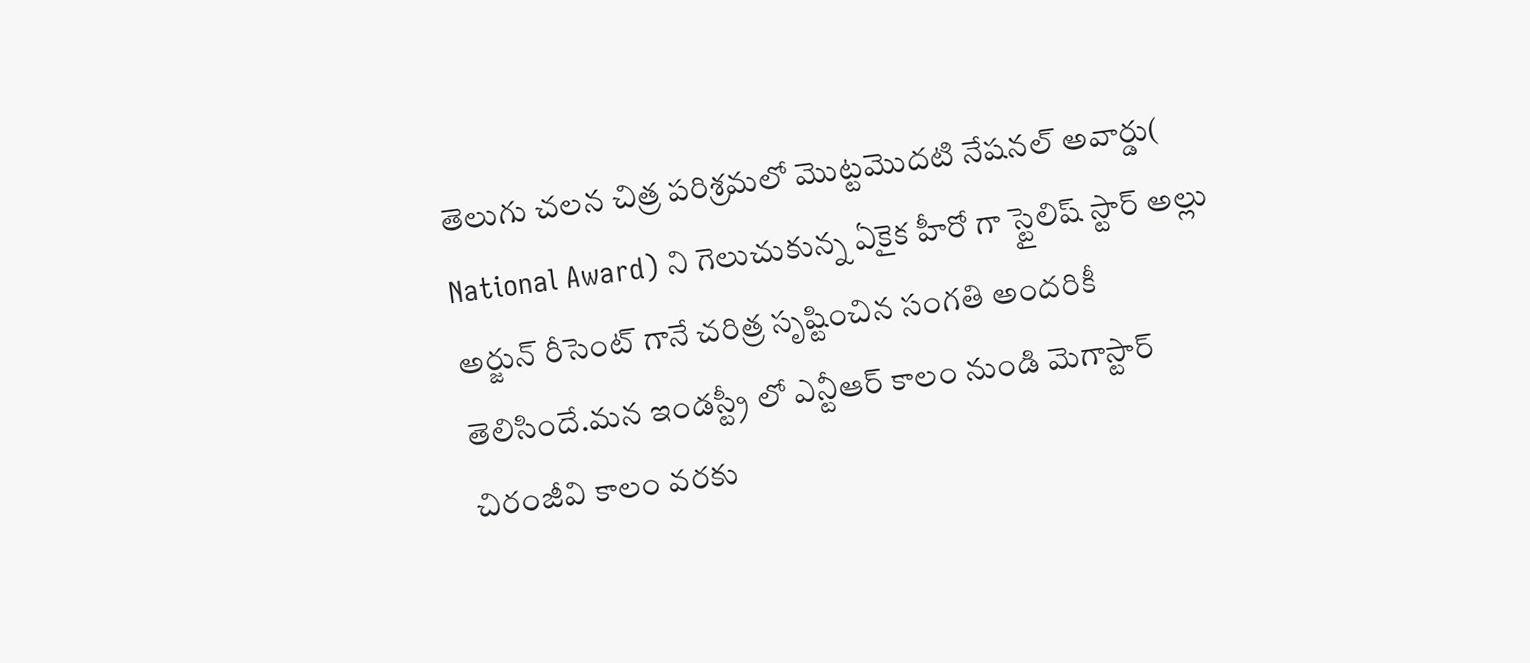తెలుగు చలన చిత్ర పరిశ్రమలో మొట్టమొదటి నేషనల్ అవార్డు( National Award) ని గెలుచుకున్న ఏకైక హీరో గా స్టైలిష్ స్టార్ అల్లు అర్జున్ రీసెంట్ గానే చరిత్ర సృష్టించిన సంగతి అందరికీ తెలిసిందే.మన ఇండస్ట్రీ లో ఎన్టీఆర్ కాలం నుండి మెగాస్టార్ చిరంజీవి కాలం వరకు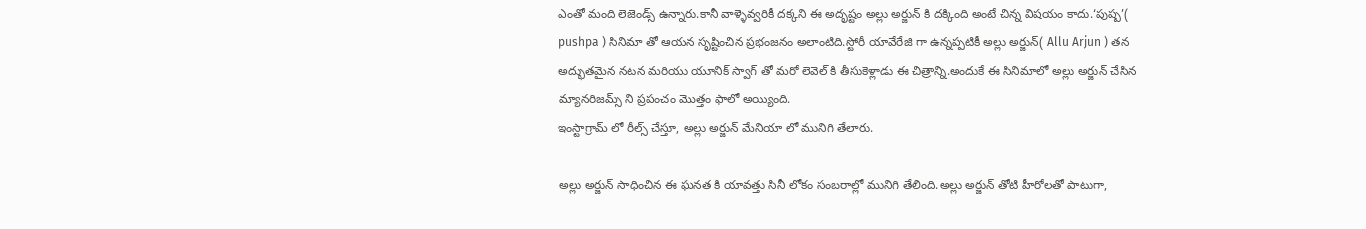ఎంతో మంది లెజెండ్స్ ఉన్నారు.కానీ వాళ్ళెవ్వరికీ దక్కని ఈ అదృష్టం అల్లు అర్జున్ కి దక్కింది అంటే చిన్న విషయం కాదు.‘పుష్ప’( pushpa ) సినిమా తో ఆయన సృష్టించిన ప్రభంజనం అలాంటిది.స్టోరీ యావేరేజి గా ఉన్నప్పటికీ అల్లు అర్జున్( Allu Arjun ) తన అద్భుతమైన నటన మరియు యూనిక్ స్వాగ్ తో మరో లెవెల్ కి తీసుకెళ్లాడు ఈ చిత్రాన్ని.అందుకే ఈ సినిమాలో అల్లు అర్జున్ చేసిన మ్యానరిజమ్స్ ని ప్రపంచం మొత్తం ఫాలో అయ్యింది.
ఇంస్టాగ్రామ్ లో రీల్స్ చేస్తూ, అల్లు అర్జున్ మేనియా లో మునిగి తేలారు.

అల్లు అర్జున్ సాధించిన ఈ ఘనత కి యావత్తు సినీ లోకం సంబరాల్లో మునిగి తేలింది.అల్లు అర్జున్ తోటి హీరోలతో పాటుగా,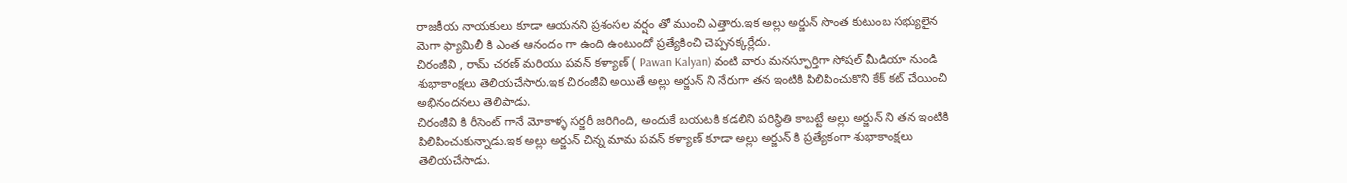రాజకీయ నాయకులు కూడా ఆయనని ప్రశంసల వర్షం తో ముంచి ఎత్తారు.ఇక అల్లు అర్జున్ సొంత కుటుంబ సభ్యులైన మెగా ఫ్యామిలీ కి ఎంత ఆనందం గా ఉంది ఉంటుందో ప్రత్యేకించి చెప్పనక్కర్లేదు.
చిరంజీవి , రామ్ చరణ్ మరియు పవన్ కళ్యాణ్ ( Pawan Kalyan) వంటి వారు మనస్ఫూర్తిగా సోషల్ మీడియా నుండి శుభాకాంక్షలు తెలియచేసారు.ఇక చిరంజీవి అయితే అల్లు అర్జున్ ని నేరుగా తన ఇంటికి పిలిపించుకొని కేక్ కట్ చేయించి అభినందనలు తెలిపాడు.
చిరంజీవి కి రీసెంట్ గానే మోకాళ్ళ సర్జరీ జరిగింది, అందుకే బయటకి కడలిని పరిస్థితి కాబట్టే అల్లు అర్జున్ ని తన ఇంటికి పిలిపించుకున్నాడు.ఇక అల్లు అర్జున్ చిన్న మామ పవన్ కళ్యాణ్ కూడా అల్లు అర్జున్ కి ప్రత్యేకంగా శుభాకాంక్షలు తెలియచేసాడు.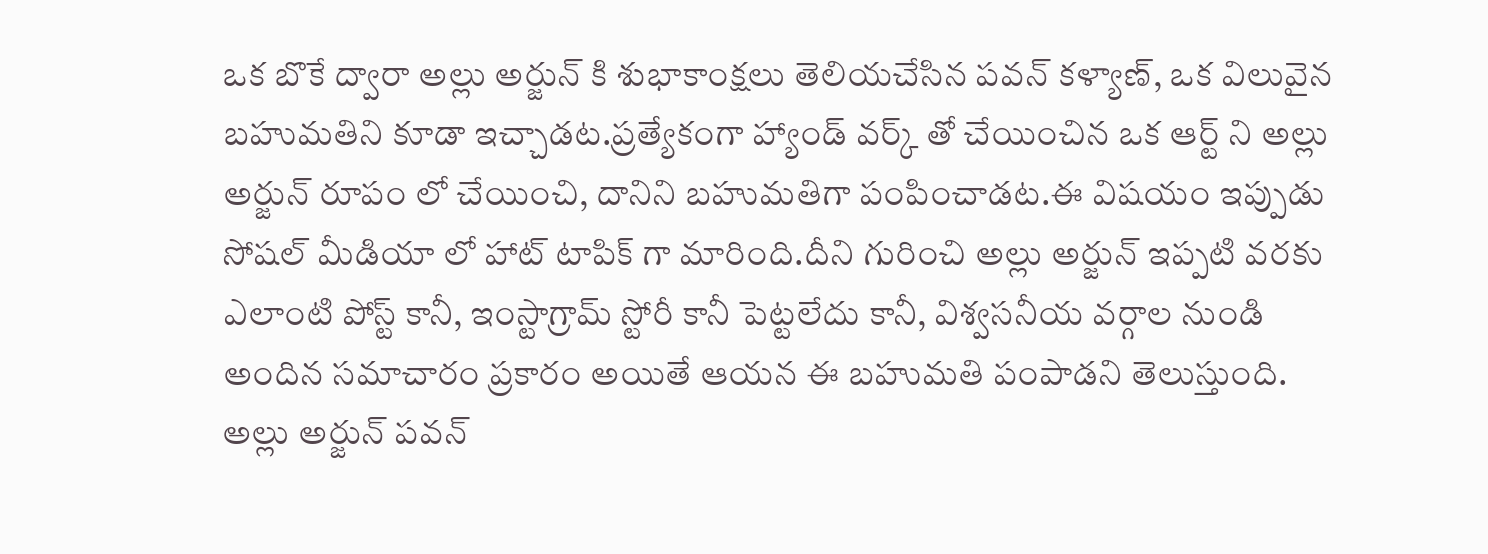ఒక బొకే ద్వారా అల్లు అర్జున్ కి శుభాకాంక్షలు తెలియచేసిన పవన్ కళ్యాణ్, ఒక విలువైన బహుమతిని కూడా ఇచ్చాడట.ప్రత్యేకంగా హ్యాండ్ వర్క్ తో చేయించిన ఒక ఆర్ట్ ని అల్లు అర్జున్ రూపం లో చేయించి, దానిని బహుమతిగా పంపించాడట.ఈ విషయం ఇప్పుడు సోషల్ మీడియా లో హాట్ టాపిక్ గా మారింది.దీని గురించి అల్లు అర్జున్ ఇప్పటి వరకు ఎలాంటి పోస్ట్ కానీ, ఇంస్టాగ్రామ్ స్టోరీ కానీ పెట్టలేదు కానీ, విశ్వసనీయ వర్గాల నుండి అందిన సమాచారం ప్రకారం అయితే ఆయన ఈ బహుమతి పంపాడని తెలుస్తుంది.
అల్లు అర్జున్ పవన్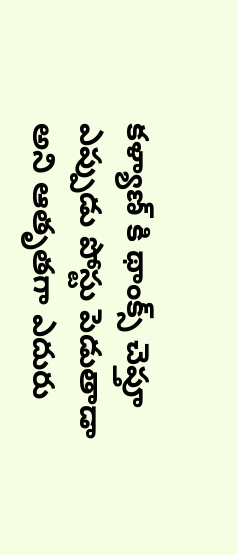కళ్యాణ్ కి థాంక్స్ చెప్తూ ఎప్పుడు పోస్టు పెడుతాడా అని ఆతృతగా ఎదురు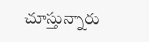చూస్తున్నారు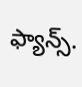ఫ్యాన్స్.